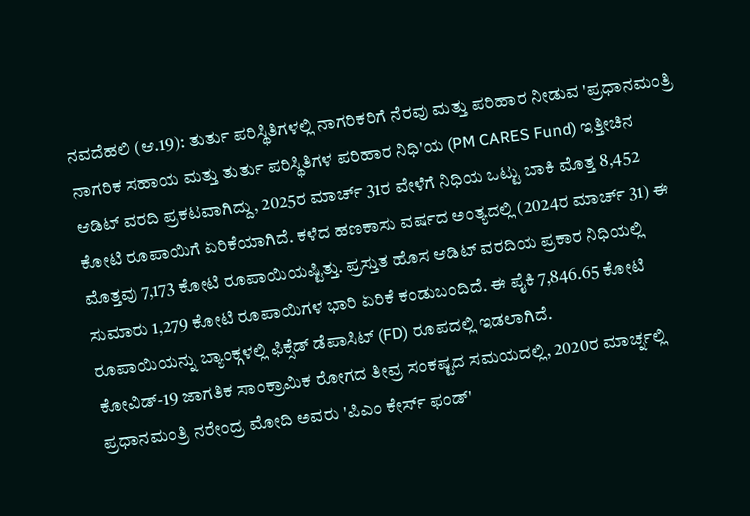ನವದೆಹಲಿ (ಆ.19): ತುರ್ತು ಪರಿಸ್ಥಿತಿಗಳಲ್ಲಿ ನಾಗರಿಕರಿಗೆ ನೆರವು ಮತ್ತು ಪರಿಹಾರ ನೀಡುವ 'ಪ್ರಧಾನಮಂತ್ರಿ ನಾಗರಿಕ ಸಹಾಯ ಮತ್ತು ತುರ್ತು ಪರಿಸ್ಥಿತಿಗಳ ಪರಿಹಾರ ನಿಧಿ'ಯ (PM CARES Fund) ಇತ್ತೀಚಿನ ಆಡಿಟ್ ವರದಿ ಪ್ರಕಟವಾಗಿದ್ದು, 2025ರ ಮಾರ್ಚ್ 31ರ ವೇಳೆಗೆ ನಿಧಿಯ ಒಟ್ಟು ಬಾಕಿ ಮೊತ್ತ 8,452 ಕೋಟಿ ರೂಪಾಯಿಗೆ ಏರಿಕೆಯಾಗಿದೆ. ಕಳೆದ ಹಣಕಾಸು ವರ್ಷದ ಅಂತ್ಯದಲ್ಲಿ (2024ರ ಮಾರ್ಚ್ 31) ಈ ಮೊತ್ತವು 7,173 ಕೋಟಿ ರೂಪಾಯಿಯಷ್ಟಿತ್ತು. ಪ್ರಸ್ತುತ ಹೊಸ ಆಡಿಟ್ ವರದಿಯ ಪ್ರಕಾರ ನಿಧಿಯಲ್ಲಿ ಸುಮಾರು 1,279 ಕೋಟಿ ರೂಪಾಯಿಗಳ ಭಾರಿ ಏರಿಕೆ ಕಂಡುಬಂದಿದೆ. ಈ ಪೈಕಿ 7,846.65 ಕೋಟಿ ರೂಪಾಯಿಯನ್ನು ಬ್ಯಾಂಕ್ಗಳಲ್ಲಿ ಫಿಕ್ಸೆಡ್ ಡೆಪಾಸಿಟ್ (FD) ರೂಪದಲ್ಲಿ ಇಡಲಾಗಿದೆ.
ಕೋವಿಡ್-19 ಜಾಗತಿಕ ಸಾಂಕ್ರಾಮಿಕ ರೋಗದ ತೀವ್ರ ಸಂಕಷ್ಟದ ಸಮಯದಲ್ಲಿ, 2020ರ ಮಾರ್ಚ್ನಲ್ಲಿ ಪ್ರಧಾನಮಂತ್ರಿ ನರೇಂದ್ರ ಮೋದಿ ಅವರು 'ಪಿಎಂ ಕೇರ್ಸ್ ಫಂಡ್'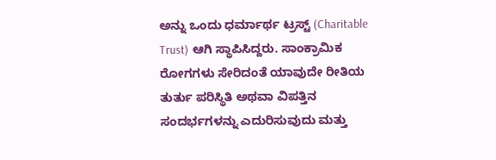ಅನ್ನು ಒಂದು ಧರ್ಮಾರ್ಥ ಟ್ರಸ್ಟ್ (Charitable Trust) ಆಗಿ ಸ್ಥಾಪಿಸಿದ್ದರು. ಸಾಂಕ್ರಾಮಿಕ ರೋಗಗಳು ಸೇರಿದಂತೆ ಯಾವುದೇ ರೀತಿಯ ತುರ್ತು ಪರಿಸ್ಥಿತಿ ಅಥವಾ ವಿಪತ್ತಿನ ಸಂದರ್ಭಗಳನ್ನು ಎದುರಿಸುವುದು ಮತ್ತು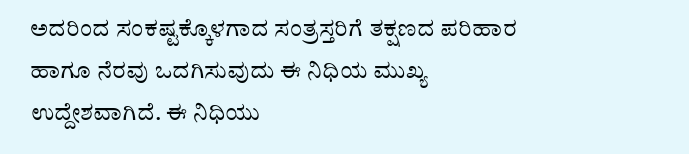ಅದರಿಂದ ಸಂಕಷ್ಟಕ್ಕೊಳಗಾದ ಸಂತ್ರಸ್ತರಿಗೆ ತಕ್ಷಣದ ಪರಿಹಾರ ಹಾಗೂ ನೆರವು ಒದಗಿಸುವುದು ಈ ನಿಧಿಯ ಮುಖ್ಯ ಉದ್ದೇಶವಾಗಿದೆ. ಈ ನಿಧಿಯು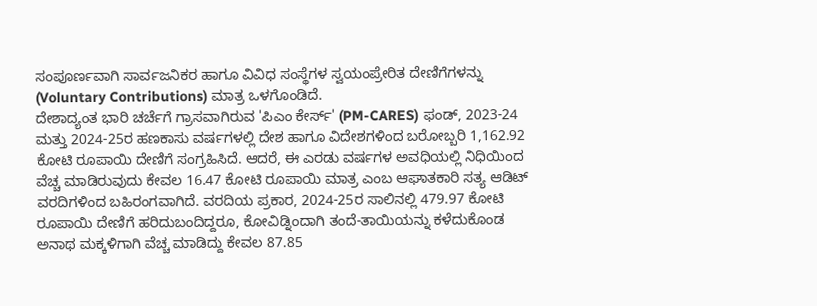ಸಂಪೂರ್ಣವಾಗಿ ಸಾರ್ವಜನಿಕರ ಹಾಗೂ ವಿವಿಧ ಸಂಸ್ಥೆಗಳ ಸ್ವಯಂಪ್ರೇರಿತ ದೇಣಿಗೆಗಳನ್ನು (Voluntary Contributions) ಮಾತ್ರ ಒಳಗೊಂಡಿದೆ.
ದೇಶಾದ್ಯಂತ ಭಾರಿ ಚರ್ಚೆಗೆ ಗ್ರಾಸವಾಗಿರುವ 'ಪಿಎಂ ಕೇರ್ಸ್' (PM-CARES) ಫಂಡ್, 2023-24 ಮತ್ತು 2024-25ರ ಹಣಕಾಸು ವರ್ಷಗಳಲ್ಲಿ ದೇಶ ಹಾಗೂ ವಿದೇಶಗಳಿಂದ ಬರೋಬ್ಬರಿ 1,162.92 ಕೋಟಿ ರೂಪಾಯಿ ದೇಣಿಗೆ ಸಂಗ್ರಹಿಸಿದೆ. ಆದರೆ, ಈ ಎರಡು ವರ್ಷಗಳ ಅವಧಿಯಲ್ಲಿ ನಿಧಿಯಿಂದ ವೆಚ್ಚ ಮಾಡಿರುವುದು ಕೇವಲ 16.47 ಕೋಟಿ ರೂಪಾಯಿ ಮಾತ್ರ ಎಂಬ ಆಘಾತಕಾರಿ ಸತ್ಯ ಆಡಿಟ್ ವರದಿಗಳಿಂದ ಬಹಿರಂಗವಾಗಿದೆ. ವರದಿಯ ಪ್ರಕಾರ, 2024-25ರ ಸಾಲಿನಲ್ಲಿ 479.97 ಕೋಟಿ ರೂಪಾಯಿ ದೇಣಿಗೆ ಹರಿದುಬಂದಿದ್ದರೂ, ಕೋವಿಡ್ನಿಂದಾಗಿ ತಂದೆ-ತಾಯಿಯನ್ನು ಕಳೆದುಕೊಂಡ ಅನಾಥ ಮಕ್ಕಳಿಗಾಗಿ ವೆಚ್ಚ ಮಾಡಿದ್ದು ಕೇವಲ 87.85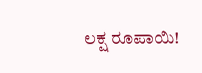ಲಕ್ಷ ರೂಪಾಯಿ!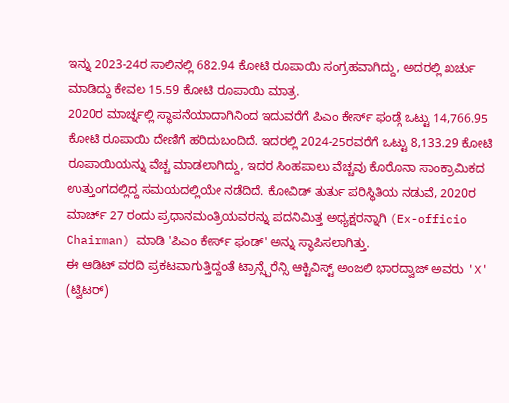ಇನ್ನು 2023-24ರ ಸಾಲಿನಲ್ಲಿ 682.94 ಕೋಟಿ ರೂಪಾಯಿ ಸಂಗ್ರಹವಾಗಿದ್ದು, ಅದರಲ್ಲಿ ಖರ್ಚು ಮಾಡಿದ್ದು ಕೇವಲ 15.59 ಕೋಟಿ ರೂಪಾಯಿ ಮಾತ್ರ.
2020ರ ಮಾರ್ಚ್ನಲ್ಲಿ ಸ್ಥಾಪನೆಯಾದಾಗಿನಿಂದ ಇದುವರೆಗೆ ಪಿಎಂ ಕೇರ್ಸ್ ಫಂಡ್ಗೆ ಒಟ್ಟು 14,766.95 ಕೋಟಿ ರೂಪಾಯಿ ದೇಣಿಗೆ ಹರಿದುಬಂದಿದೆ. ಇದರಲ್ಲಿ 2024-25ರವರೆಗೆ ಒಟ್ಟು 8,133.29 ಕೋಟಿ ರೂಪಾಯಿಯನ್ನು ವೆಚ್ಚ ಮಾಡಲಾಗಿದ್ದು, ಇದರ ಸಿಂಹಪಾಲು ವೆಚ್ಚವು ಕೊರೊನಾ ಸಾಂಕ್ರಾಮಿಕದ ಉತ್ತುಂಗದಲ್ಲಿದ್ದ ಸಮಯದಲ್ಲಿಯೇ ನಡೆದಿದೆ. ಕೋವಿಡ್ ತುರ್ತು ಪರಿಸ್ಥಿತಿಯ ನಡುವೆ, 2020ರ ಮಾರ್ಚ್ 27 ರಂದು ಪ್ರಧಾನಮಂತ್ರಿಯವರನ್ನು ಪದನಿಮಿತ್ತ ಅಧ್ಯಕ್ಷರನ್ನಾಗಿ (Ex-officio Chairman) ಮಾಡಿ 'ಪಿಎಂ ಕೇರ್ಸ್ ಫಂಡ್' ಅನ್ನು ಸ್ಥಾಪಿಸಲಾಗಿತ್ತು.
ಈ ಆಡಿಟ್ ವರದಿ ಪ್ರಕಟವಾಗುತ್ತಿದ್ದಂತೆ ಟ್ರಾನ್ಸ್ಪೆರೆನ್ಸಿ ಆಕ್ಟಿವಿಸ್ಟ್ ಅಂಜಲಿ ಭಾರದ್ವಾಜ್ ಅವರು 'X' (ಟ್ವಿಟರ್)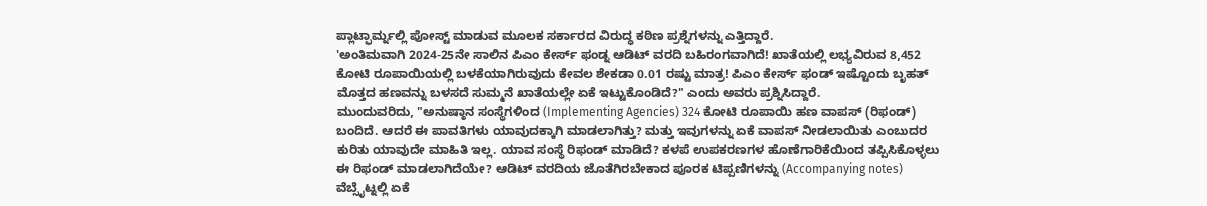ಪ್ಲಾಟ್ಫಾರ್ಮ್ನಲ್ಲಿ ಪೋಸ್ಟ್ ಮಾಡುವ ಮೂಲಕ ಸರ್ಕಾರದ ವಿರುದ್ಧ ಕಠಿಣ ಪ್ರಶ್ನೆಗಳನ್ನು ಎತ್ತಿದ್ದಾರೆ.
'ಅಂತಿಮವಾಗಿ 2024-25ನೇ ಸಾಲಿನ ಪಿಎಂ ಕೇರ್ಸ್ ಫಂಡ್ನ ಆಡಿಟ್ ವರದಿ ಬಹಿರಂಗವಾಗಿದೆ! ಖಾತೆಯಲ್ಲಿ ಲಭ್ಯವಿರುವ 8,452 ಕೋಟಿ ರೂಪಾಯಿಯಲ್ಲಿ ಬಳಕೆಯಾಗಿರುವುದು ಕೇವಲ ಶೇಕಡಾ 0.01 ರಷ್ಟು ಮಾತ್ರ! ಪಿಎಂ ಕೇರ್ಸ್ ಫಂಡ್ ಇಷ್ಟೊಂದು ಬೃಹತ್ ಮೊತ್ತದ ಹಣವನ್ನು ಬಳಸದೆ ಸುಮ್ಮನೆ ಖಾತೆಯಲ್ಲೇ ಏಕೆ ಇಟ್ಟುಕೊಂಡಿದೆ?" ಎಂದು ಅವರು ಪ್ರಶ್ನಿಸಿದ್ದಾರೆ.
ಮುಂದುವರಿದು, "ಅನುಷ್ಠಾನ ಸಂಸ್ಥೆಗಳಿಂದ (Implementing Agencies) 324 ಕೋಟಿ ರೂಪಾಯಿ ಹಣ ವಾಪಸ್ (ರಿಫಂಡ್) ಬಂದಿದೆ. ಆದರೆ ಈ ಪಾವತಿಗಳು ಯಾವುದಕ್ಕಾಗಿ ಮಾಡಲಾಗಿತ್ತು? ಮತ್ತು ಇವುಗಳನ್ನು ಏಕೆ ವಾಪಸ್ ನೀಡಲಾಯಿತು ಎಂಬುದರ ಕುರಿತು ಯಾವುದೇ ಮಾಹಿತಿ ಇಲ್ಲ. ಯಾವ ಸಂಸ್ಥೆ ರಿಫಂಡ್ ಮಾಡಿದೆ? ಕಳಪೆ ಉಪಕರಣಗಳ ಹೊಣೆಗಾರಿಕೆಯಿಂದ ತಪ್ಪಿಸಿಕೊಳ್ಳಲು ಈ ರಿಫಂಡ್ ಮಾಡಲಾಗಿದೆಯೇ? ಆಡಿಟ್ ವರದಿಯ ಜೊತೆಗಿರಬೇಕಾದ ಪೂರಕ ಟಿಪ್ಪಣಿಗಳನ್ನು (Accompanying notes) ವೆಬ್ಸೈಟ್ನಲ್ಲಿ ಏಕೆ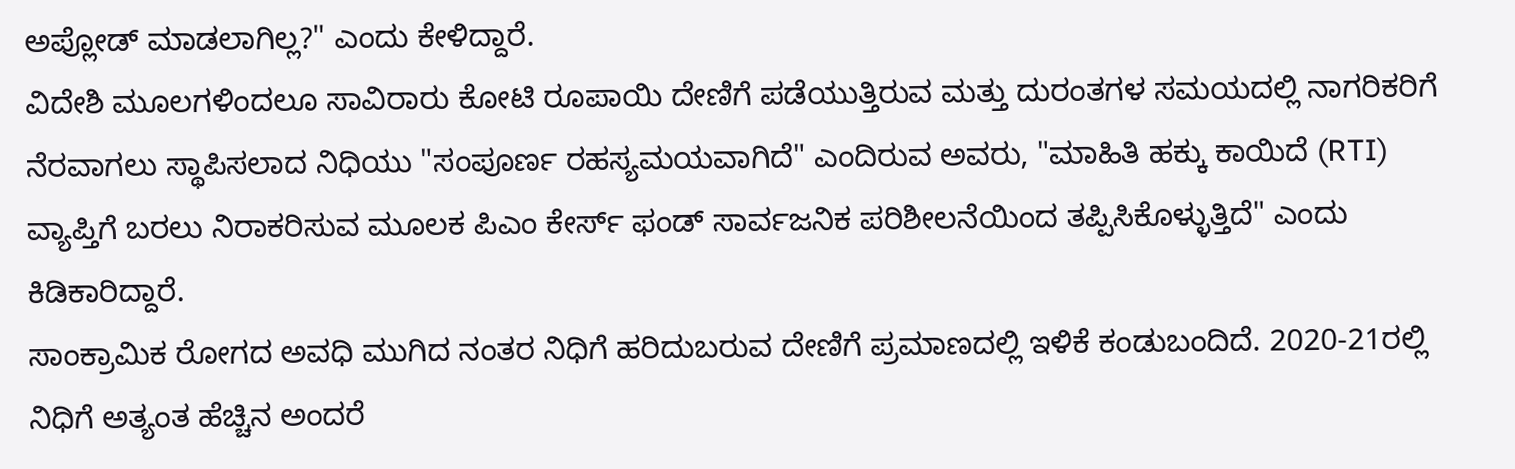ಅಪ್ಲೋಡ್ ಮಾಡಲಾಗಿಲ್ಲ?" ಎಂದು ಕೇಳಿದ್ದಾರೆ.
ವಿದೇಶಿ ಮೂಲಗಳಿಂದಲೂ ಸಾವಿರಾರು ಕೋಟಿ ರೂಪಾಯಿ ದೇಣಿಗೆ ಪಡೆಯುತ್ತಿರುವ ಮತ್ತು ದುರಂತಗಳ ಸಮಯದಲ್ಲಿ ನಾಗರಿಕರಿಗೆ ನೆರವಾಗಲು ಸ್ಥಾಪಿಸಲಾದ ನಿಧಿಯು "ಸಂಪೂರ್ಣ ರಹಸ್ಯಮಯವಾಗಿದೆ" ಎಂದಿರುವ ಅವರು, "ಮಾಹಿತಿ ಹಕ್ಕು ಕಾಯಿದೆ (RTI) ವ್ಯಾಪ್ತಿಗೆ ಬರಲು ನಿರಾಕರಿಸುವ ಮೂಲಕ ಪಿಎಂ ಕೇರ್ಸ್ ಫಂಡ್ ಸಾರ್ವಜನಿಕ ಪರಿಶೀಲನೆಯಿಂದ ತಪ್ಪಿಸಿಕೊಳ್ಳುತ್ತಿದೆ" ಎಂದು ಕಿಡಿಕಾರಿದ್ದಾರೆ.
ಸಾಂಕ್ರಾಮಿಕ ರೋಗದ ಅವಧಿ ಮುಗಿದ ನಂತರ ನಿಧಿಗೆ ಹರಿದುಬರುವ ದೇಣಿಗೆ ಪ್ರಮಾಣದಲ್ಲಿ ಇಳಿಕೆ ಕಂಡುಬಂದಿದೆ. 2020-21ರಲ್ಲಿ ನಿಧಿಗೆ ಅತ್ಯಂತ ಹೆಚ್ಚಿನ ಅಂದರೆ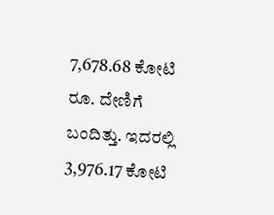7,678.68 ಕೋಟಿ ರೂ. ದೇಣಿಗೆ ಬಂದಿತ್ತು. ಇದರಲ್ಲಿ 3,976.17 ಕೋಟಿ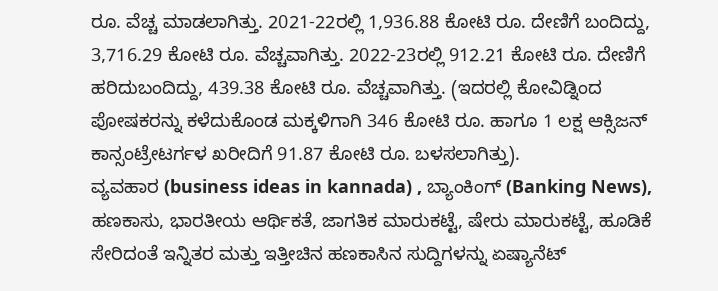ರೂ. ವೆಚ್ಚ ಮಾಡಲಾಗಿತ್ತು. 2021-22ರಲ್ಲಿ 1,936.88 ಕೋಟಿ ರೂ. ದೇಣಿಗೆ ಬಂದಿದ್ದು, 3,716.29 ಕೋಟಿ ರೂ. ವೆಚ್ಚವಾಗಿತ್ತು. 2022-23ರಲ್ಲಿ 912.21 ಕೋಟಿ ರೂ. ದೇಣಿಗೆ ಹರಿದುಬಂದಿದ್ದು, 439.38 ಕೋಟಿ ರೂ. ವೆಚ್ಚವಾಗಿತ್ತು. (ಇದರಲ್ಲಿ ಕೋವಿಡ್ನಿಂದ ಪೋಷಕರನ್ನು ಕಳೆದುಕೊಂಡ ಮಕ್ಕಳಿಗಾಗಿ 346 ಕೋಟಿ ರೂ. ಹಾಗೂ 1 ಲಕ್ಷ ಆಕ್ಸಿಜನ್ ಕಾನ್ಸಂಟ್ರೇಟರ್ಗಳ ಖರೀದಿಗೆ 91.87 ಕೋಟಿ ರೂ. ಬಳಸಲಾಗಿತ್ತು).
ವ್ಯವಹಾರ (business ideas in kannada) , ಬ್ಯಾಂಕಿಂಗ್ (Banking News), ಹಣಕಾಸು, ಭಾರತೀಯ ಆರ್ಥಿಕತೆ, ಜಾಗತಿಕ ಮಾರುಕಟ್ಟೆ, ಷೇರು ಮಾರುಕಟ್ಟೆ, ಹೂಡಿಕೆ ಸೇರಿದಂತೆ ಇನ್ನಿತರ ಮತ್ತು ಇತ್ತೀಚಿನ ಹಣಕಾಸಿನ ಸುದ್ದಿಗಳನ್ನು ಏಷ್ಯಾನೆಟ್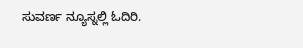ಸುವರ್ಣ ನ್ಯೂಸ್ನಲ್ಲಿ ಓದಿರಿ.